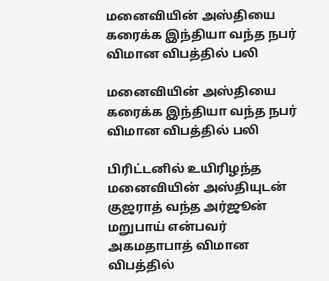மனைவியின் அஸ்தியை கரைக்க இந்தியா வந்த நபர் விமான விபத்தில் பலி

மனைவியின் அஸ்தியை கரைக்க இந்தியா வந்த நபர் விமான விபத்தில் பலி

பிரிட்டனில் உயிரிழந்த மனைவியின் அஸ்தியுடன் குஜராத் வந்த அர்ஜூன் மறுபாய் என்பவர் அகமதாபாத் விமான விபத்தில்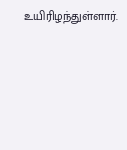உயிரிழந்துள்ளார்.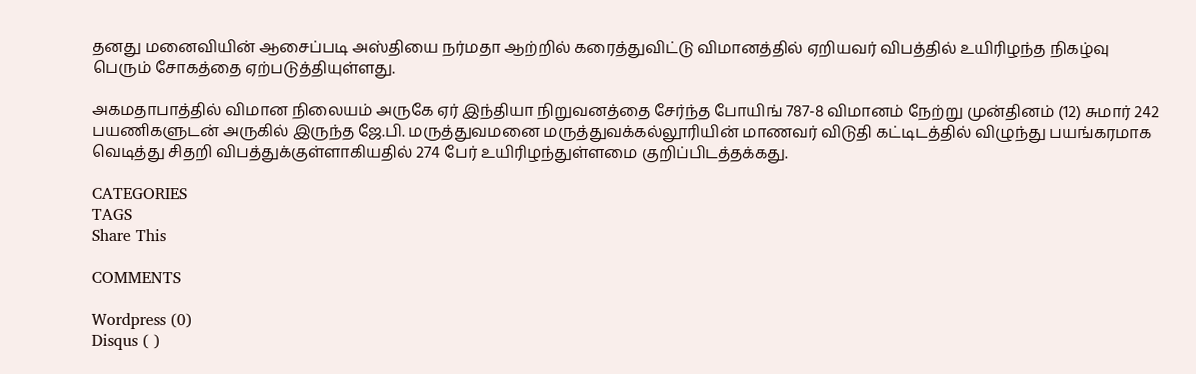தனது மனைவியின் ஆசைப்படி அஸ்தியை நர்மதா ஆற்றில் கரைத்துவிட்டு விமானத்தில் ஏறியவர் விபத்தில் உயிரிழந்த நிகழ்வு பெரும் சோகத்தை ஏற்படுத்தியுள்ளது.

அகமதாபாத்தில் விமான நிலையம் அருகே ஏர் இந்தியா நிறுவனத்தை சேர்ந்த போயிங் 787-8 விமானம் நேற்று முன்தினம் (12) சுமார் 242 பயணிகளுடன் அருகில் இருந்த ஜே.பி. மருத்துவமனை மருத்துவக்கல்லூரியின் மாணவர் விடுதி கட்டிடத்தில் விழுந்து பயங்கரமாக வெடித்து சிதறி விபத்துக்குள்ளாகியதில் 274 பேர் உயிரிழந்துள்ளமை குறிப்பிடத்தக்கது.

CATEGORIES
TAGS
Share This

COMMENTS

Wordpress (0)
Disqus ( )